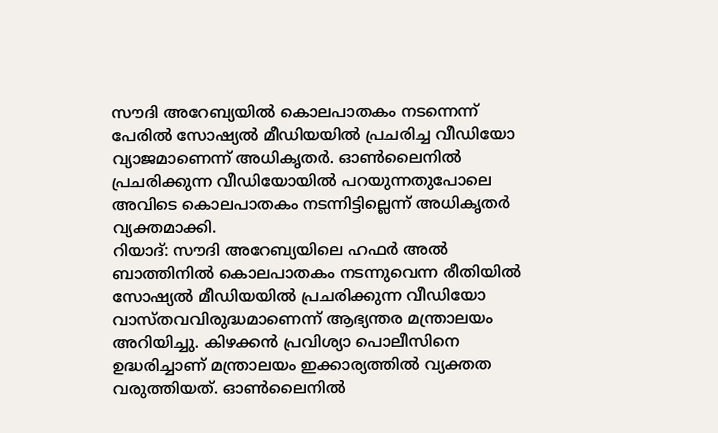സൗദി അറേബ്യയിൽ കൊലപാതകം നടന്നെന്ന് പേരിൽ സോഷ്യൽ മീഡിയയിൽ പ്രചരിച്ച വീഡിയോ വ്യാജമാണെന്ന് അധികൃതർ. ഓൺലൈനിൽ പ്രചരിക്കുന്ന വീഡിയോയിൽ പറയുന്നതുപോലെ അവിടെ കൊലപാതകം നടന്നിട്ടില്ലെന്ന് അധികൃതർ വ്യക്തമാക്കി.
റിയാദ്: സൗദി അറേബ്യയിലെ ഹഫർ അൽ ബാത്തിനിൽ കൊലപാതകം നടന്നുവെന്ന രീതിയിൽ സോഷ്യൽ മീഡിയയിൽ പ്രചരിക്കുന്ന വീഡിയോ വാസ്തവവിരുദ്ധമാണെന്ന് ആഭ്യന്തര മന്ത്രാലയം അറിയിച്ചു. കിഴക്കൻ പ്രവിശ്യാ പൊലീസിനെ ഉദ്ധരിച്ചാണ് മന്ത്രാലയം ഇക്കാര്യത്തിൽ വ്യക്തത വരുത്തിയത്. ഓൺലൈനിൽ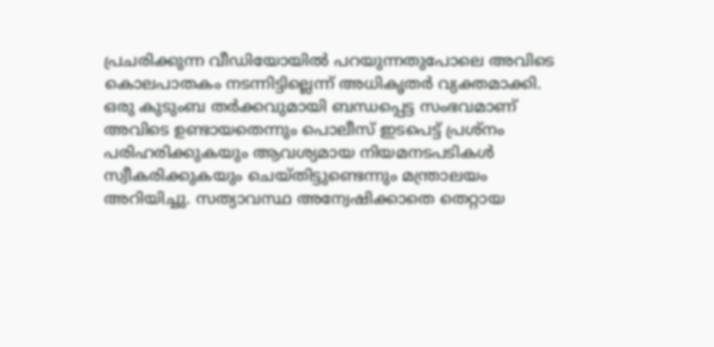പ്രചരിക്കുന്ന വീഡിയോയിൽ പറയുന്നതുപോലെ അവിടെ കൊലപാതകം നടന്നിട്ടില്ലെന്ന് അധികൃതർ വ്യക്തമാക്കി.
ഒരു കുടുംബ തർക്കവുമായി ബന്ധപ്പെട്ട സംഭവമാണ് അവിടെ ഉണ്ടായതെന്നും പൊലീസ് ഇടപെട്ട് പ്രശ്നം പരിഹരിക്കുകയും ആവശ്യമായ നിയമനടപടികൾ സ്വീകരിക്കുകയും ചെയ്തിട്ടുണ്ടെന്നും മന്ത്രാലയം അറിയിച്ചു. സത്യാവസ്ഥ അന്വേഷിക്കാതെ തെറ്റായ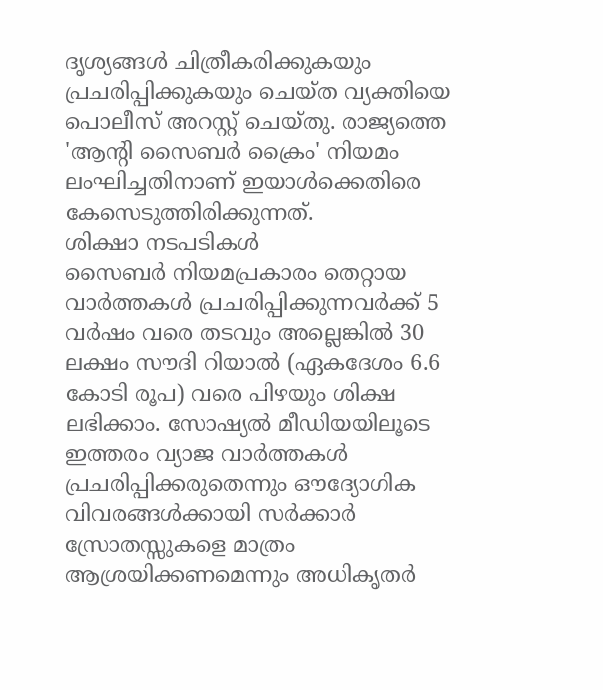ദൃശ്യങ്ങൾ ചിത്രീകരിക്കുകയും പ്രചരിപ്പിക്കുകയും ചെയ്ത വ്യക്തിയെ പൊലീസ് അറസ്റ്റ് ചെയ്തു. രാജ്യത്തെ 'ആന്റി സൈബർ ക്രൈം' നിയമം ലംഘിച്ചതിനാണ് ഇയാൾക്കെതിരെ കേസെടുത്തിരിക്കുന്നത്.
ശിക്ഷാ നടപടികൾ
സൈബർ നിയമപ്രകാരം തെറ്റായ വാർത്തകൾ പ്രചരിപ്പിക്കുന്നവർക്ക് 5 വർഷം വരെ തടവും അല്ലെങ്കിൽ 30 ലക്ഷം സൗദി റിയാൽ (ഏകദേശം 6.6 കോടി രൂപ) വരെ പിഴയും ശിക്ഷ ലഭിക്കാം. സോഷ്യൽ മീഡിയയിലൂടെ ഇത്തരം വ്യാജ വാർത്തകൾ പ്രചരിപ്പിക്കരുതെന്നും ഔദ്യോഗിക വിവരങ്ങൾക്കായി സർക്കാർ സ്രോതസ്സുകളെ മാത്രം ആശ്രയിക്കണമെന്നും അധികൃതർ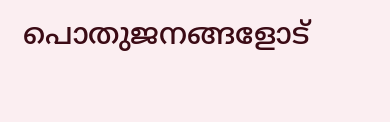പൊതുജനങ്ങളോട്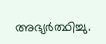അഭ്യർത്ഥിച്ചു.